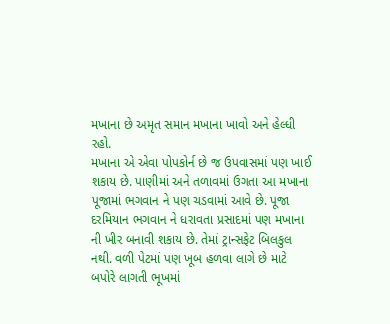મખાના છે અમૃત સમાન મખાના ખાવો અને હેલ્ધી રહો.
મખાના એ એવા પોપકોર્ન છે જ ઉપવાસમાં પણ ખાઈ શકાય છે. પાણીમાં અને તળાવમાં ઉગતા આ મખાના પૂજામાં ભગવાન ને પણ ચડવામાં આવે છે. પૂજા દરમિયાન ભગવાન ને ધરાવતા પ્રસાદમાં પણ મખાના ની ખીર બનાવી શકાય છે. તેમાં ટ્રાન્સફેટ બિલકુલ નથી. વળી પેટમાં પણ ખૂબ હળવા લાગે છે માટે બપોરે લાગતી ભૂખમાં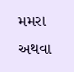મમરા અથવા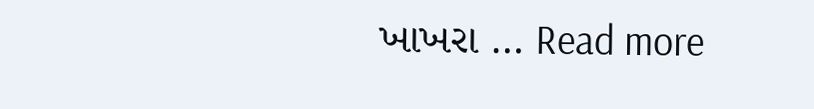ખાખરા … Read more